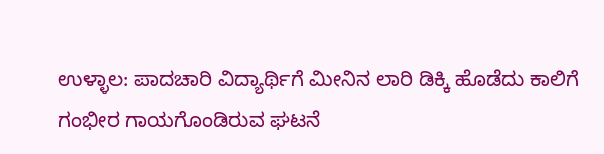ಉಳ್ಳಾಲ: ಪಾದಚಾರಿ ವಿದ್ಯಾರ್ಥಿಗೆ ಮೀನಿನ ಲಾರಿ ಡಿಕ್ಕಿ ಹೊಡೆದು ಕಾಲಿಗೆ ಗಂಭೀರ ಗಾಯಗೊಂಡಿರುವ ಘಟನೆ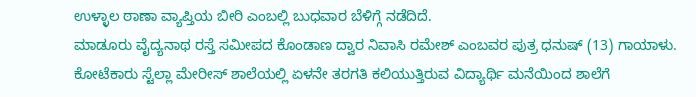ಉಳ್ಳಾಲ ಠಾಣಾ ವ್ಯಾಪ್ತಿಯ ಬೀರಿ ಎಂಬಲ್ಲಿ ಬುಧವಾರ ಬೆಳಿಗ್ಗೆ ನಡೆದಿದೆ.
ಮಾಡೂರು ವೈದ್ಯನಾಥ ರಸ್ತೆ ಸಮೀಪದ ಕೊಂಡಾಣ ದ್ವಾರ ನಿವಾಸಿ ರಮೇಶ್ ಎಂಬವರ ಪುತ್ರ ಧನುಷ್ (13) ಗಾಯಾಳು. ಕೋಟೆಕಾರು ಸ್ಟೆಲ್ಲಾ ಮೇರೀಸ್ ಶಾಲೆಯಲ್ಲಿ ಏಳನೇ ತರಗತಿ ಕಲಿಯುತ್ತಿರುವ ವಿದ್ಯಾರ್ಥಿ ಮನೆಯಿಂದ ಶಾಲೆಗೆ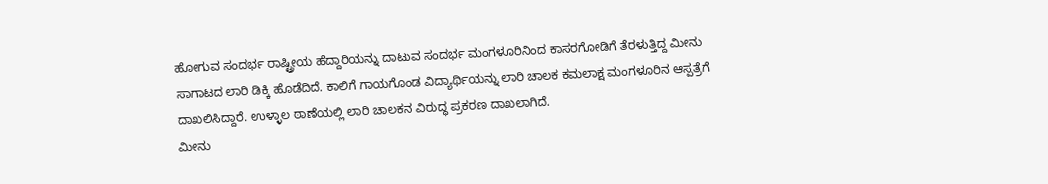ಹೋಗುವ ಸಂದರ್ಭ ರಾಷ್ಟ್ರೀಯ ಹೆದ್ದಾರಿಯನ್ನು ದಾಟುವ ಸಂದರ್ಭ ಮಂಗಳೂರಿನಿಂದ ಕಾಸರಗೋಡಿಗೆ ತೆರಳುತ್ತಿದ್ದ ಮೀನು ಸಾಗಾಟದ ಲಾರಿ ಡಿಕ್ಕಿ ಹೊಡೆದಿದೆ. ಕಾಲಿಗೆ ಗಾಯಗೊಂಡ ವಿದ್ಯಾರ್ಥಿಯನ್ನು ಲಾರಿ ಚಾಲಕ ಕಮಲಾಕ್ಷ ಮಂಗಳೂರಿನ ಆಸ್ಪತ್ರೆಗೆ ದಾಖಲಿಸಿದ್ದಾರೆ. ಉಳ್ಳಾಲ ಠಾಣೆಯಲ್ಲಿ ಲಾರಿ ಚಾಲಕನ ವಿರುದ್ಧ ಪ್ರಕರಣ ದಾಖಲಾಗಿದೆ.
ಮೀನು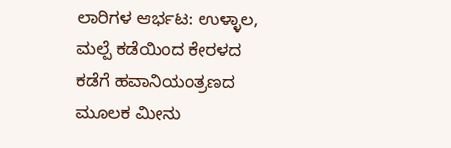ಲಾರಿಗಳ ಆರ್ಭಟ: ಉಳ್ಳಾಲ, ಮಲ್ಪೆ ಕಡೆಯಿಂದ ಕೇರಳದ ಕಡೆಗೆ ಹವಾನಿಯಂತ್ರಣದ ಮೂಲಕ ಮೀನು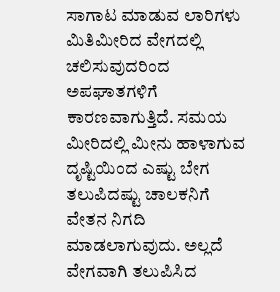ಸಾಗಾಟ ಮಾಡುವ ಲಾರಿಗಳು ಮಿತಿಮೀರಿದ ವೇಗದಲ್ಲಿ ಚಲಿಸುವುದರಿಂದ ಅಪಘಾತಗಳಿಗೆ ಕಾರಣವಾಗುತ್ತಿದೆ. ಸಮಯ ಮೀರಿದಲ್ಲಿ ಮೀನು ಹಾಳಾಗುವ ದೃಷ್ಟಿಯಿಂದ ಎಷ್ಟು ಬೇಗ ತಲುಪಿದಷ್ಟು ಚಾಲಕನಿಗೆ ವೇತನ ನಿಗದಿ ಮಾಡಲಾಗುವುದು. ಅಲ್ಲದೆ ವೇಗವಾಗಿ ತಲುಪಿಸಿದ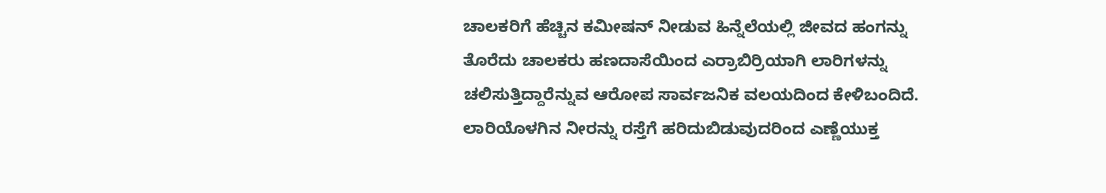ಚಾಲಕರಿಗೆ ಹೆಚ್ಚಿನ ಕಮೀಷನ್ ನೀಡುವ ಹಿನ್ನೆಲೆಯಲ್ಲಿ ಜೀವದ ಹಂಗನ್ನು ತೊರೆದು ಚಾಲಕರು ಹಣದಾಸೆಯಿಂದ ಎರ್ರಾಬಿರ್ರಿಯಾಗಿ ಲಾರಿಗಳನ್ನು ಚಲಿಸುತ್ತಿದ್ದಾರೆನ್ನುವ ಆರೋಪ ಸಾರ್ವಜನಿಕ ವಲಯದಿಂದ ಕೇಳಿಬಂದಿದೆ. ಲಾರಿಯೊಳಗಿನ ನೀರನ್ನು ರಸ್ತೆಗೆ ಹರಿದುಬಿಡುವುದರಿಂದ ಎಣ್ಣೆಯುಕ್ತ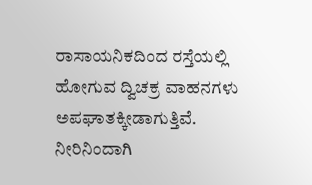ರಾಸಾಯನಿಕದಿಂದ ರಸ್ತೆಯಲ್ಲಿ ಹೋಗುವ ದ್ವಿಚಕ್ರ ವಾಹನಗಳು ಅಪಘಾತಕ್ಕೀಡಾಗುತ್ತಿವೆ. ನೀರಿನಿಂದಾಗಿ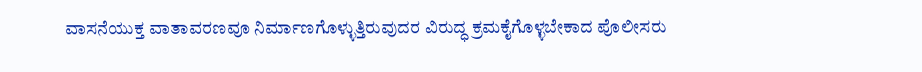ವಾಸನೆಯುಕ್ತ ವಾತಾವರಣವೂ ನಿರ್ಮಾಣಗೊಳ್ಳುತ್ತಿರುವುದರ ವಿರುದ್ಧ ಕ್ರಮಕೈಗೊಳ್ಳಬೇಕಾದ ಪೊಲೀಸರು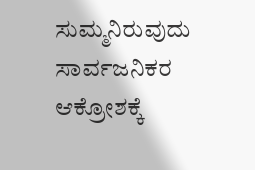ಸುಮ್ಮನಿರುವುದು ಸಾರ್ವಜನಿಕರ ಆಕ್ರೋಶಕ್ಕೆ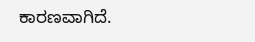ಕಾರಣವಾಗಿದೆ.